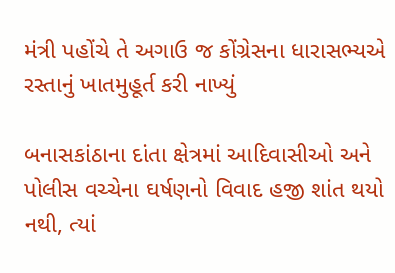મંત્રી પહોંચે તે અગાઉ જ કોંગ્રેસના ધારાસભ્યએ રસ્તાનું ખાતમુહૂર્ત કરી નાખ્યું

બનાસકાંઠાના દાંતા ક્ષેત્રમાં આદિવાસીઓ અને પોલીસ વચ્ચેના ઘર્ષણનો વિવાદ હજી શાંત થયો નથી, ત્યાં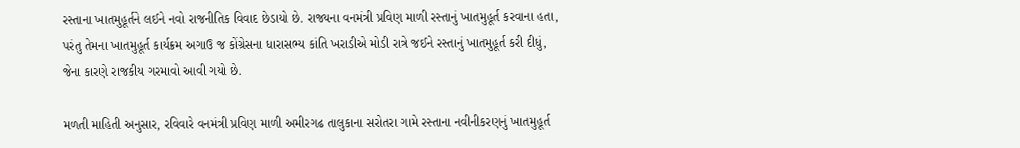રસ્તાના ખાતમુહૂર્તને લઈને નવો રાજનીતિક વિવાદ છેડાયો છે. રાજ્યના વનમંત્રી પ્રવિણ માળી રસ્તાનું ખાતમુહૂર્ત કરવાના હતા, પરંતુ તેમના ખાતમુહૂર્ત કાર્યક્રમ અગાઉ જ કોંગ્રેસના ધારાસભ્ય કાંતિ ખરાડીએ મોડી રાત્રે જઈને રસ્તાનું ખાતમુહૂર્ત કરી દીધું, જેના કારણે રાજકીય ગરમાવો આવી ગયો છે.

મળતી માહિતી અનુસાર, રવિવારે વનમંત્રી પ્રવિણ માળી અમીરગઢ તાલુકાના સરોતરા ગામે રસ્તાના નવીનીકરણનું ખાતમુહૂર્ત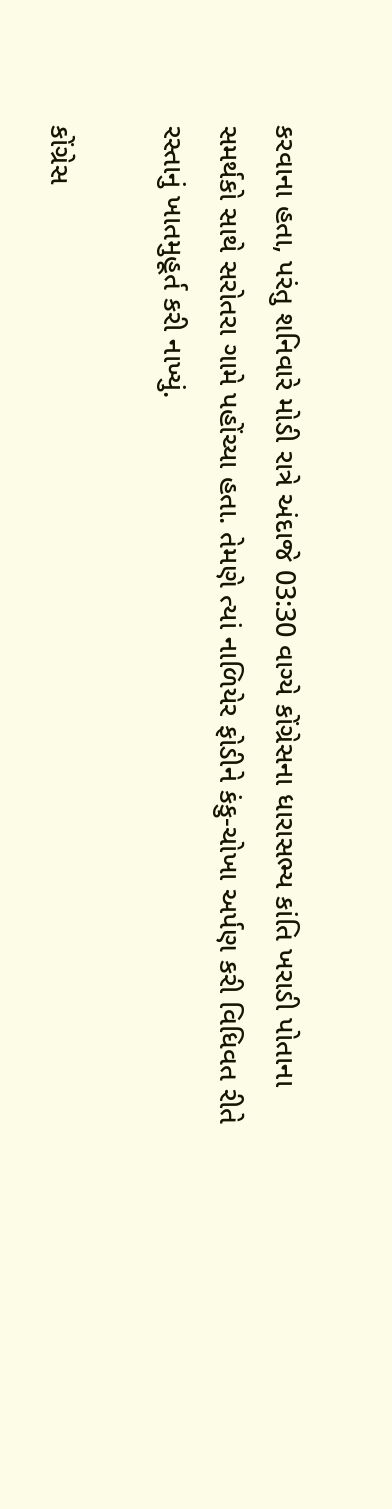કરવાના હતા, પરંતુ શનિવારે મોડી રાત્રે અંદાજે 03:30 વાગ્યે કોંગ્રેસના ધારાસભ્ય કાંતિ ખરાડી પોતાના સમર્થકો સાથે સરોતરા ગામે પહોંચ્યા હતા. તેમણે ત્યાં નાળિયેર ફોડીને કંકુ-ચોખા અર્પણ કરી વિધિવત રીતે રસ્તાનું ખાતમુહૂર્ત કરી નાખ્યું.

કોંગ્રેસ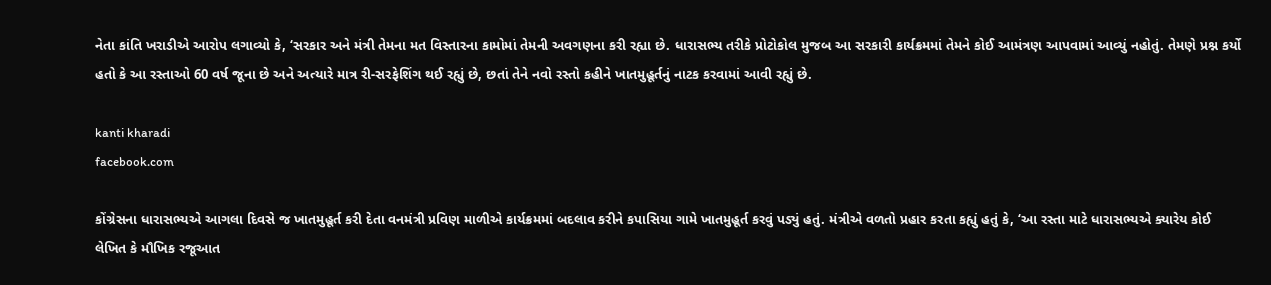નેતા કાંતિ ખરાડીએ આરોપ લગાવ્યો કે, ‘સરકાર અને મંત્રી તેમના મત વિસ્તારના કામોમાં તેમની અવગણના કરી રહ્યા છે. ધારાસભ્ય તરીકે પ્રોટોકોલ મુજબ આ સરકારી કાર્યક્રમમાં તેમને કોઈ આમંત્રણ આપવામાં આવ્યું નહોતું. તેમણે પ્રશ્ન કર્યો હતો કે આ રસ્તાઓ 60 વર્ષ જૂના છે અને અત્યારે માત્ર રી-સરફેશિંગ થઈ રહ્યું છે, છતાં તેને નવો રસ્તો કહીને ખાતમુહૂર્તનું નાટક કરવામાં આવી રહ્યું છે.

kanti kharadi
facebook.com

કોંગ્રેસના ધારાસભ્યએ આગલા દિવસે જ ખાતમુહૂર્ત કરી દેતા વનમંત્રી પ્રવિણ માળીએ કાર્યક્રમમાં બદલાવ કરીને કપાસિયા ગામે ખાતમુહૂર્ત કરવું પડ્યું હતું. મંત્રીએ વળતો પ્રહાર કરતા કહ્યું હતું કે, ‘આ રસ્તા માટે ધારાસભ્યએ ક્યારેય કોઈ લેખિત કે મૌખિક રજૂઆત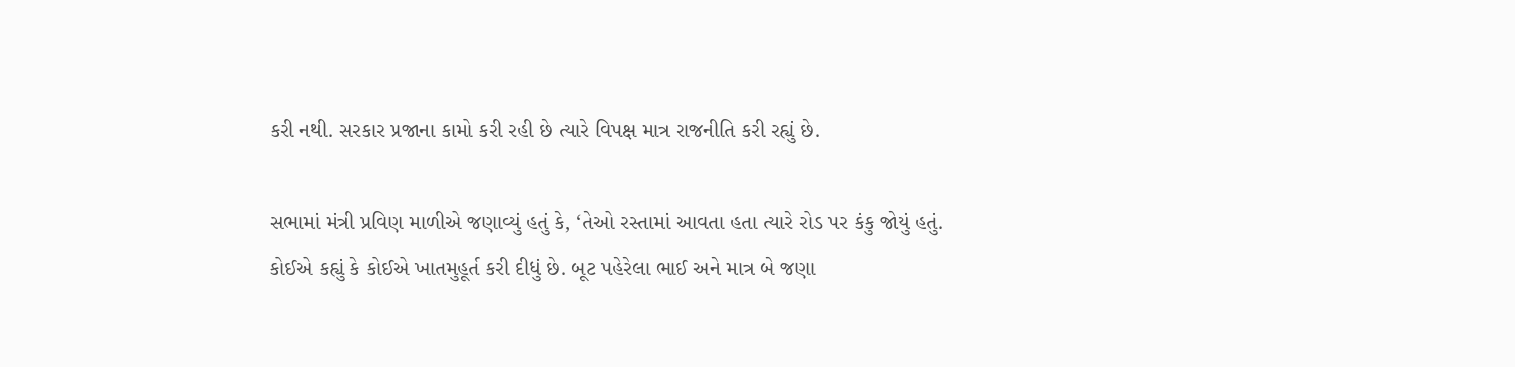કરી નથી. સરકાર પ્રજાના કામો કરી રહી છે ત્યારે વિપક્ષ માત્ર રાજનીતિ કરી રહ્યું છે.

સભામાં મંત્રી પ્રવિણ માળીએ જણાવ્યું હતું કે, ‘તેઓ રસ્તામાં આવતા હતા ત્યારે રોડ પર કંકુ જોયું હતું. કોઈએ કહ્યું કે કોઈએ ખાતમુહૂર્ત કરી દીધું છે. બૂટ પહેરેલા ભાઈ અને માત્ર બે જણા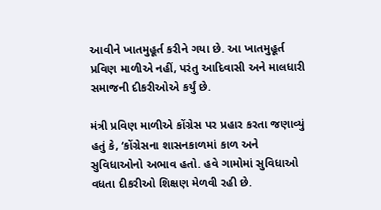આવીને ખાતમુહૂર્ત કરીને ગયા છે. આ ખાતમુહૂર્ત પ્રવિણ માળીએ નહીં, પરંતુ આદિવાસી અને માલધારી સમાજની દીકરીઓએ કર્યું છે.

મંત્રી પ્રવિણ માળીએ કોંગ્રેસ પર પ્રહાર કરતા જણાવ્યું હતું કે, ‘કોંગ્રેસના શાસનકાળમાં કાળ અને સુવિધાઓનો અભાવ હતો. હવે ગામોમાં સુવિધાઓ વધતા દીકરીઓ શિક્ષણ મેળવી રહી છે.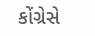કોંગ્રેસે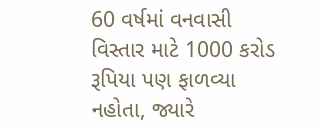60 વર્ષમાં વનવાસી વિસ્તાર માટે 1000 કરોડ રૂપિયા પણ ફાળવ્યા નહોતા, જ્યારે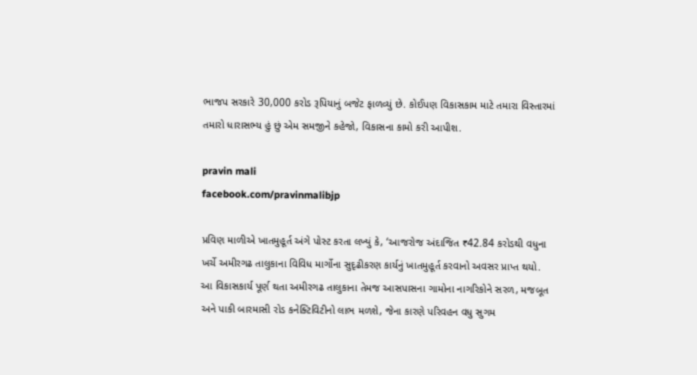ભાજપ સરકારે 30,000 કરોડ રૂપિયાનું બજેટ ફાળવ્યું છે. કોઈપણ વિકાસકામ માટે તમારા વિસ્તારમાં તમારો ધારાસભ્ય હું છું એમ સમજીને કહેજો, વિકાસના કામો કરી આપીશ.

pravin mali
facebook.com/pravinmalibjp

પ્રવિણ માળીએ ખાતમુહૂર્ત અંગે પોસ્ટ કરતા લખ્યું કે, ‘આજરોજ અંદાજિત ₹42.84 કરોડથી વધુના ખર્ચે અમીરગઢ તાલુકાના વિવિધ માર્ગોના સુદૃઢીકરણ કાર્યનું ખાતમુહૂર્ત કરવાનો અવસર પ્રાપ્ત થયો. આ વિકાસકાર્ય પૂર્ણ થતા અમીરગઢ તાલુકાના તેમજ આસપાસના ગામોના નાગરિકોને સરળ, મજબૂત અને પાકી બારમાસી રોડ કનેક્ટિવિટીનો લાભ મળશે, જેના કારણે પરિવહન વધુ સુગમ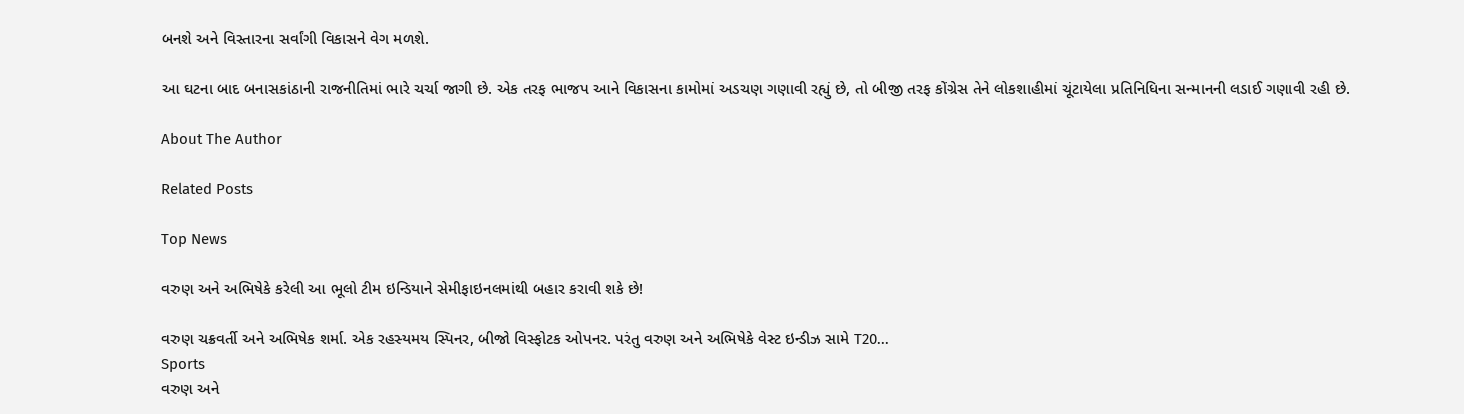બનશે અને વિસ્તારના સર્વાંગી વિકાસને વેગ મળશે.

આ ઘટના બાદ બનાસકાંઠાની રાજનીતિમાં ભારે ચર્ચા જાગી છે. એક તરફ ભાજપ આને વિકાસના કામોમાં અડચણ ગણાવી રહ્યું છે, તો બીજી તરફ કોંગ્રેસ તેને લોકશાહીમાં ચૂંટાયેલા પ્રતિનિધિના સન્માનની લડાઈ ગણાવી રહી છે.

About The Author

Related Posts

Top News

વરુણ અને અભિષેકે કરેલી આ ભૂલો ટીમ ઇન્ડિયાને સેમીફાઇનલમાંથી બહાર કરાવી શકે છે!

વરુણ ચક્રવર્તી અને અભિષેક શર્મા. એક રહસ્યમય સ્પિનર, બીજો વિસ્ફોટક ઓપનર. પરંતુ વરુણ અને અભિષેકે વેસ્ટ ઇન્ડીઝ સામે T20...
Sports
વરુણ અને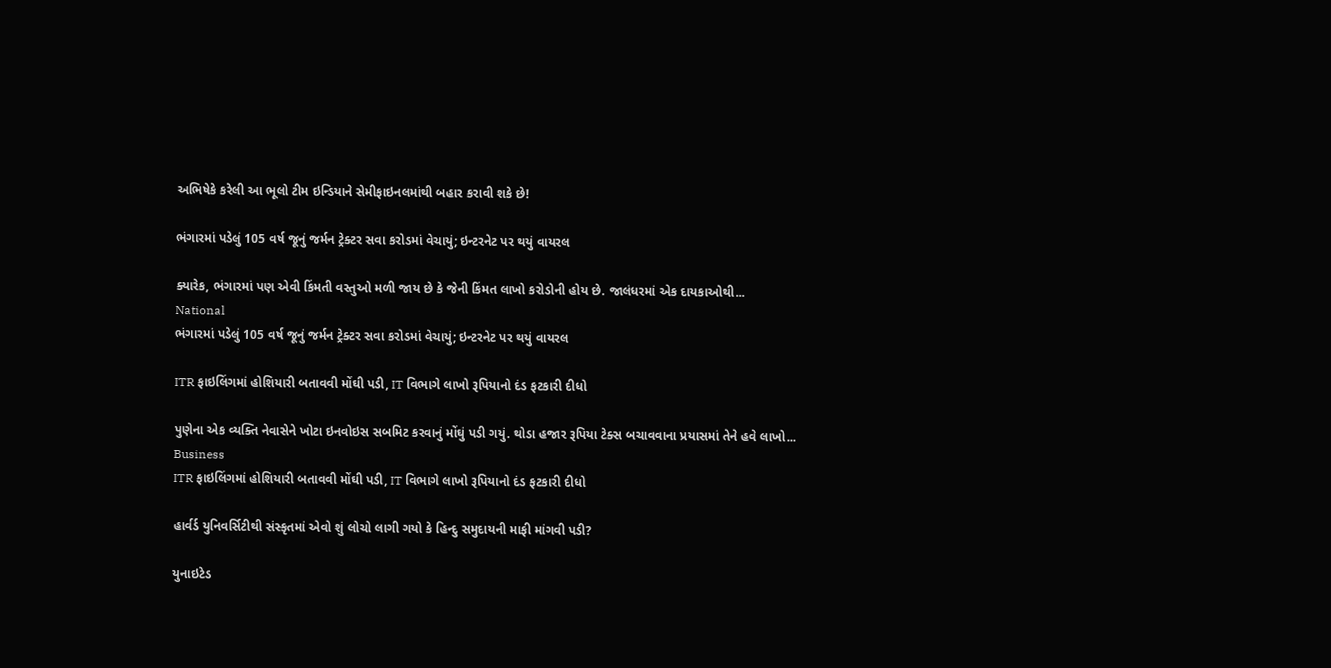અભિષેકે કરેલી આ ભૂલો ટીમ ઇન્ડિયાને સેમીફાઇનલમાંથી બહાર કરાવી શકે છે!

ભંગારમાં પડેલું 105 વર્ષ જૂનું જર્મન ટ્રેક્ટર સવા કરોડમાં વેચાયું; ઇન્ટરનેટ પર થયું વાયરલ

ક્યારેક, ભંગારમાં પણ એવી કિંમતી વસ્તુઓ મળી જાય છે કે જેની કિંમત લાખો કરોડોની હોય છે. જાલંધરમાં એક દાયકાઓથી...
National
ભંગારમાં પડેલું 105 વર્ષ જૂનું જર્મન ટ્રેક્ટર સવા કરોડમાં વેચાયું; ઇન્ટરનેટ પર થયું વાયરલ

ITR ફાઇલિંગમાં હોશિયારી બતાવવી મોંઘી પડી, IT વિભાગે લાખો રૂપિયાનો દંડ ફટકારી દીધો

પુણેના એક વ્યક્તિ નેવાસેને ખોટા ઇનવોઇસ સબમિટ કરવાનું મોંઘું પડી ગયું. થોડા હજાર રૂપિયા ટેક્સ બચાવવાના પ્રયાસમાં તેને હવે લાખો...
Business
ITR ફાઇલિંગમાં હોશિયારી બતાવવી મોંઘી પડી, IT વિભાગે લાખો રૂપિયાનો દંડ ફટકારી દીધો

હાર્વર્ડ યુનિવર્સિટીથી સંસ્કૃતમાં એવો શું લોચો લાગી ગયો કે હિન્દુ સમુદાયની માફી માંગવી પડી?

યુનાઇટેડ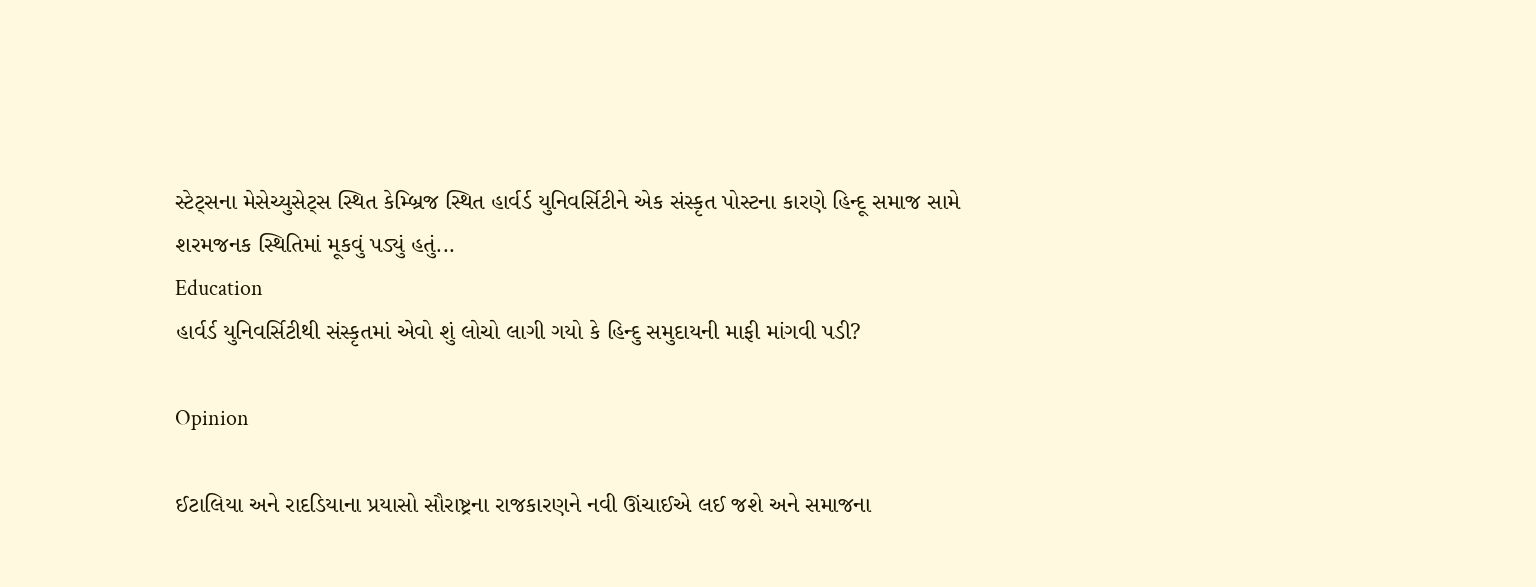સ્ટેટ્સના મેસેચ્યુસેટ્સ સ્થિત કેમ્બ્રિજ સ્થિત હાર્વર્ડ યુનિવર્સિટીને એક સંસ્કૃત પોસ્ટના કારણે હિન્દૂ સમાજ સામે શરમજનક સ્થિતિમાં મૂકવું પડ્યું હતું...
Education
હાર્વર્ડ યુનિવર્સિટીથી સંસ્કૃતમાં એવો શું લોચો લાગી ગયો કે હિન્દુ સમુદાયની માફી માંગવી પડી?

Opinion

ઈટાલિયા અને રાદડિયાના પ્રયાસો સૌરાષ્ટ્રના રાજકારણને નવી ઊંચાઈએ લઈ જશે અને સમાજના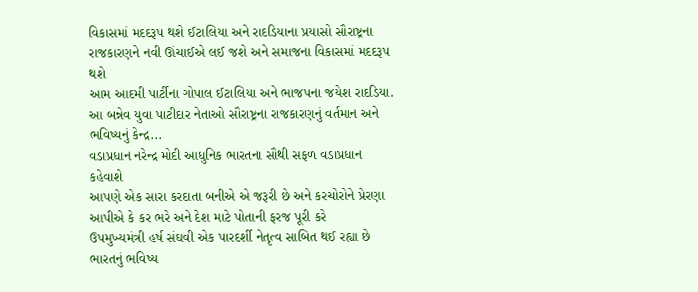વિકાસમાં મદદરૂપ થશે ઈટાલિયા અને રાદડિયાના પ્રયાસો સૌરાષ્ટ્રના રાજકારણને નવી ઊંચાઈએ લઈ જશે અને સમાજના વિકાસમાં મદદરૂપ થશે
આમ આદમી પાર્ટીના ગોપાલ ઈટાલિયા અને ભાજપના જયેશ રાદડિયા. આ બન્નેવ યુવા પાટીદાર નેતાઓ સૌરાષ્ટ્રના રાજકારણનું વર્તમાન અને ભવિષ્યનું કેન્દ્ર...
વડાપ્રધાન નરેન્દ્ર મોદી આધુનિક ભારતના સૌથી સફળ વડાપ્રધાન કહેવાશે
આપણે એક સારા કરદાતા બનીએ એ જરૂરી છે અને કરચોરોને પ્રેરણા આપીએ કે કર ભરે અને દેશ માટે પોતાની ફરજ પૂરી કરે
ઉપમુખ્યમંત્રી હર્ષ સંઘવી એક પારદર્શી નેતૃત્વ સાબિત થઈ રહ્યા છે
ભારતનું ભવિષ્ય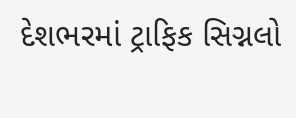દેશભરમાં ટ્રાફિક સિગ્નલો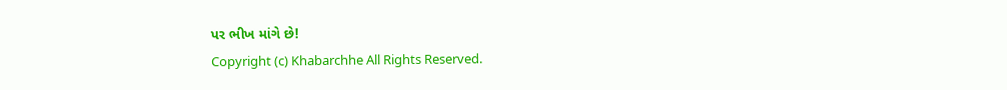પર ભીખ માંગે છે!
Copyright (c) Khabarchhe All Rights Reserved.